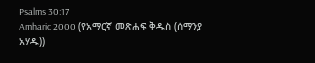Psalms 30:17
Amharic 2000 (የአማርኛ መጽሐፍ ቅዱስ (ሰማንያ አሃዱ))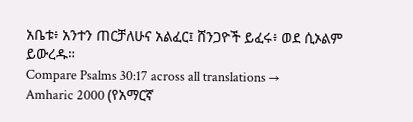አቤቱ፥ አንተን ጠርቻለሁና አልፈር፤ ሸንጋዮች ይፈሩ፥ ወደ ሲኦልም ይውረዱ።
Compare Psalms 30:17 across all translations →
Amharic 2000 (የአማርኛ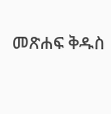መጽሐፍ ቅዱስ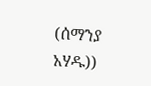(ሰማንያ አሃዱ))